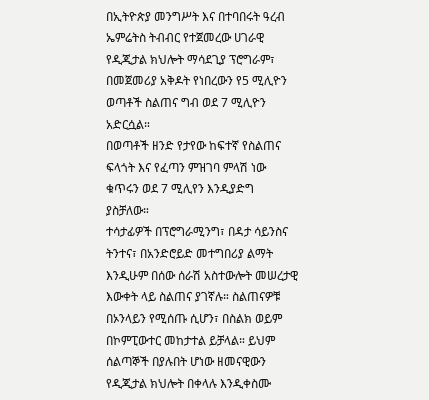በኢትዮጵያ መንግሥት እና በተባበሩት ዓረብ ኤምሬትስ ትብብር የተጀመረው ሀገራዊ የዲጂታል ክህሎት ማሳደጊያ ፕሮግራም፣ በመጀመሪያ አቅዶት የነበረውን የ5 ሚሊዮን ወጣቶች ስልጠና ግብ ወደ 7 ሚሊዮን አድርሷል።
በወጣቶች ዘንድ የታየው ከፍተኛ የስልጠና ፍላጎት እና የፈጣን ምዝገባ ምላሽ ነው ቁጥሩን ወደ 7 ሚሊየን እንዲያድግ ያስቻለው።
ተሳታፊዎች በፕሮግራሚንግ፣ በዳታ ሳይንስና ትንተና፣ በአንድሮይድ መተግበሪያ ልማት እንዲሁም በሰው ሰራሽ አስተውሎት መሠረታዊ እውቀት ላይ ስልጠና ያገኛሉ። ስልጠናዎቹ በኦንላይን የሚሰጡ ሲሆን፣ በስልክ ወይም በኮምፒውተር መከታተል ይቻላል። ይህም ሰልጣኞች በያሉበት ሆነው ዘመናዊውን የዲጂታል ክህሎት በቀላሉ እንዲቀስሙ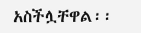አስችሏቸዋል፡፡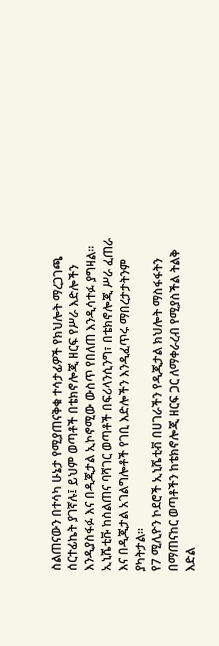ስልጠናውን በተሳካ ሁኔታ የሚያጠናቅቁ ተሳታፊዎች የክህሎት ማረጋገጫ ሰርተፊኬት ያገኛሉ፤ ይህም ወጣቶች በቴክኖሎጂ ዘርፍ የሥራ እድሎችን እንዲያስፋፉ እና በዲጂታል ኢኮኖሚው ውስጥ የበለጠ እንዲሳተፉ ያግዛል።
ኢኒሼቲቩ ከስልጠና ባሻገር ወጣቶች በፍሪላንሲንግ፣ በቴክኖሎጂ ሥራ ፈጠራ እና በዲጂታል አገልግሎቶች የገቢ እድሎችን እንዲፈጥሩ ማበረታታትንም ያካትታል።
የ7 ሚሊዮን ኮደሮች ኢኒሼቲቭ በሀገራችን የዲጂታል ክህሎት ማስፋፋትን በማጠናከር ወጣቶችን ከቴክኖሎጂ ዘርፍ ጋር ለማቀራረብ የሚያስችል ትልቅ እድል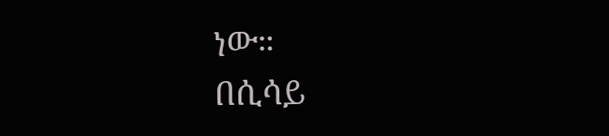ነው።
በሲሳይ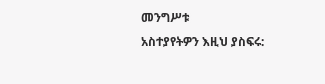መንግሥቱ
አስተያየትዎን እዚህ ያስፍሩ: